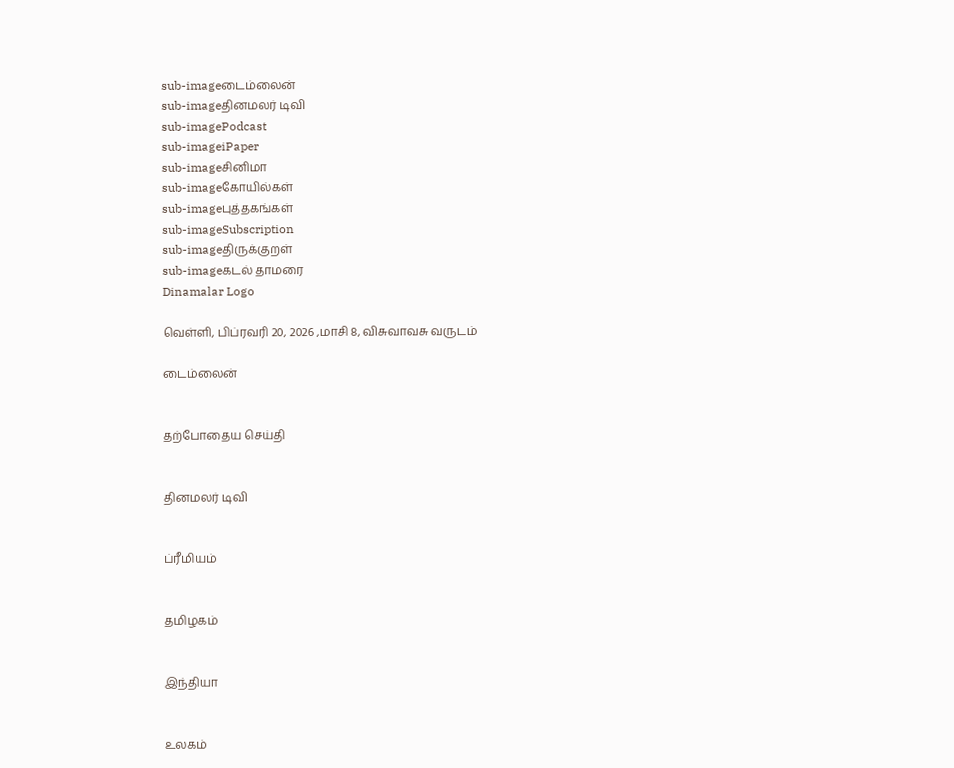sub-imageடைம்லைன்
sub-imageதினமலர் டிவி
sub-imagePodcast
sub-imageiPaper
sub-imageசினிமா
sub-imageகோயில்கள்
sub-imageபுத்தகங்கள்
sub-imageSubscription
sub-imageதிருக்குறள்
sub-imageகடல் தாமரை
Dinamalar Logo

வெள்ளி, பிப்ரவரி 20, 2026 ,மாசி 8, விசுவாவசு வருடம்

டைம்லைன்


தற்போதைய செய்தி


தினமலர் டிவி


ப்ரீமியம்


தமிழகம்


இந்தியா


உலகம்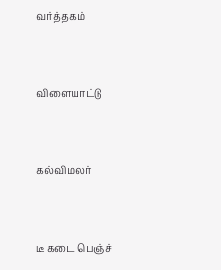வர்த்தகம்


விளையாட்டு


கல்விமலர்


டீ கடை பெஞ்ச்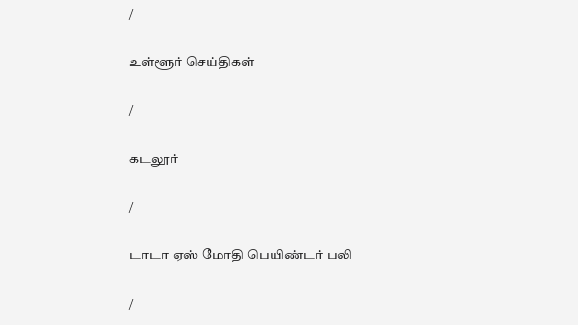/

உள்ளூர் செய்திகள்

/

கடலூர்

/

டாடா ஏஸ் மோதி பெயிண்டர் பலி

/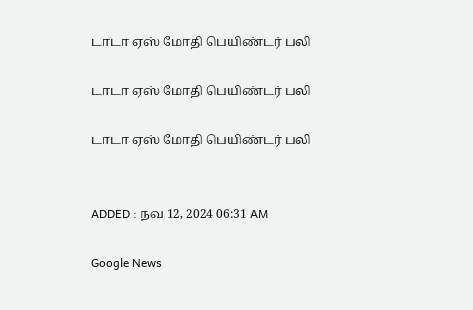டாடா ஏஸ் மோதி பெயிண்டர் பலி

டாடா ஏஸ் மோதி பெயிண்டர் பலி

டாடா ஏஸ் மோதி பெயிண்டர் பலி


ADDED : நவ 12, 2024 06:31 AM

Google News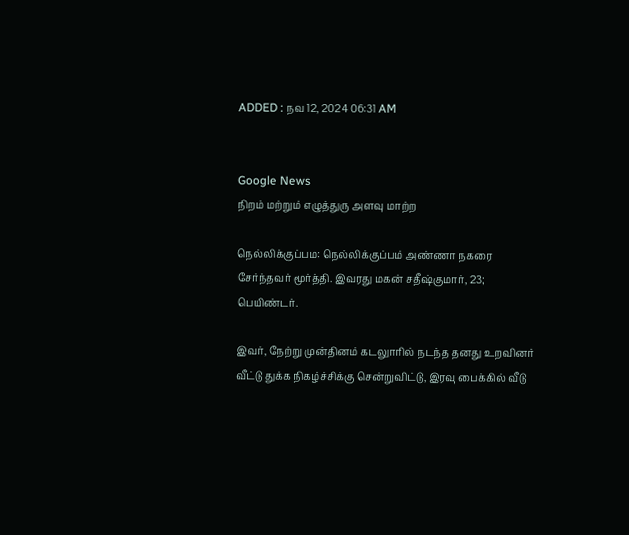ADDED : நவ 12, 2024 06:31 AM


Google News
நிறம் மற்றும் எழுத்துரு அளவு மாற்ற

நெல்லிக்குப்பம: நெல்லிக்குப்பம் அண்ணா நகரை சேர்ந்தவர் மூர்த்தி. இவரது மகன் சதீஷ்குமார், 23; பெயிண்டர்.

இவர், நேற்று முன்தினம் கடலுாரில் நடந்த தனது உறவினர் வீட்டு துக்க நிகழ்ச்சிக்கு சென்றுவிட்டு, இரவு பைக்கில் வீடு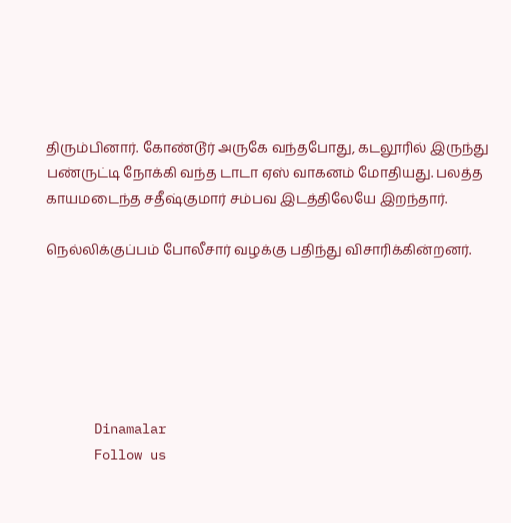திரும்பினார். கோண்டூர் அருகே வந்தபோது, கடலூரில் இருந்து பண்ருட்டி நோக்கி வந்த டாடா ஏஸ் வாகனம் மோதியது. பலத்த காயமடைந்த சதீஷ்குமார் சம்பவ இடத்திலேயே இறந்தார்.

நெல்லிக்குப்பம் போலீசார் வழக்கு பதிந்து விசாரிக்கின்றனர்.






      Dinamalar
      Follow us